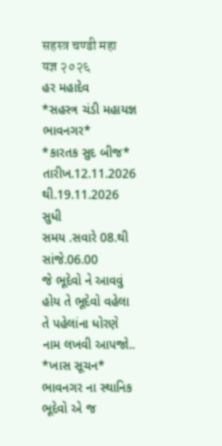सहस्त्र चण्डी महा यज्ञ २०२६
હર મહાદેવ
*સહસ્ત્ર ચંડી મહાયજ્ઞ ભાવનગર*
*કારતક સુદ બીજ*
તારીખ.12.11.2026 થી.19.11.2026 સુધી
સમય .સવારે 08.થી સાંજે.06.00
જે ભૂદેવો ને આવવું હોય તે ભૂદેવો વહેલા તે પહેલાંના ધોરણે નામ લખવી આપજો..
*ખાસ સૂચન*
ભાવનગર ના સ્થાનિક ભૂદેવો એ જ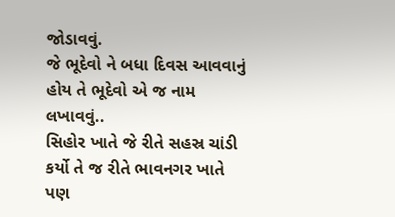જોડાવવું.
જે ભૂદેવો ને બધા દિવસ આવવાનું હોય તે ભૂદેવો એ જ નામ લખાવવું..
સિહોર ખાતે જે રીતે સહસ્ર ચાંડી કર્યો તે જ રીતે ભાવનગર ખાતે પણ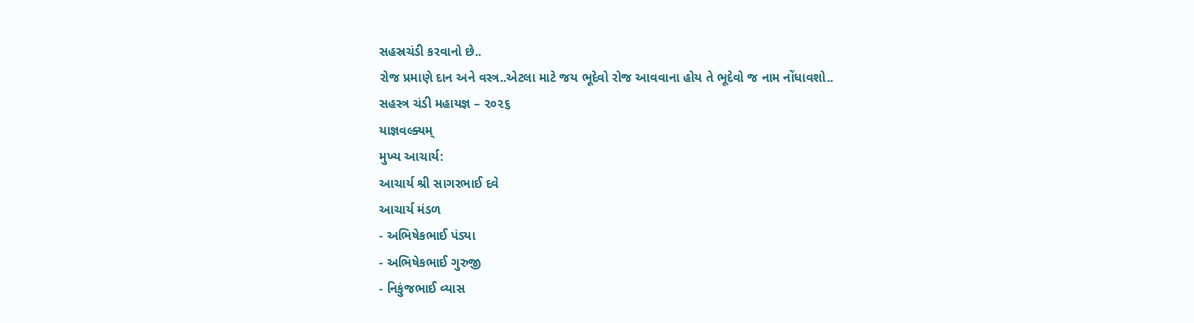સહસ્રચંડી કરવાનો છે..
રોજ પ્રમાણે દાન અને વસ્ત્ર..એટલા માટે જય ભૂદેવો રોજ આવવાના હોય તે ભૂદેવો જ નામ નોંધાવશો..
સહસ્ત્ર ચંડી મહાયજ્ઞ – ૨૦૨૬
યાજ્ઞવલ્ક્યમ્
મુખ્ય આચાર્ય:
આચાર્ય શ્રી સાગરભાઈ દવે
આચાર્ય મંડળ
- અભિષેકભાઈ પંડ્યા
- અભિષેકભાઈ ગુરુજી
- નિકુંજભાઈ વ્યાસ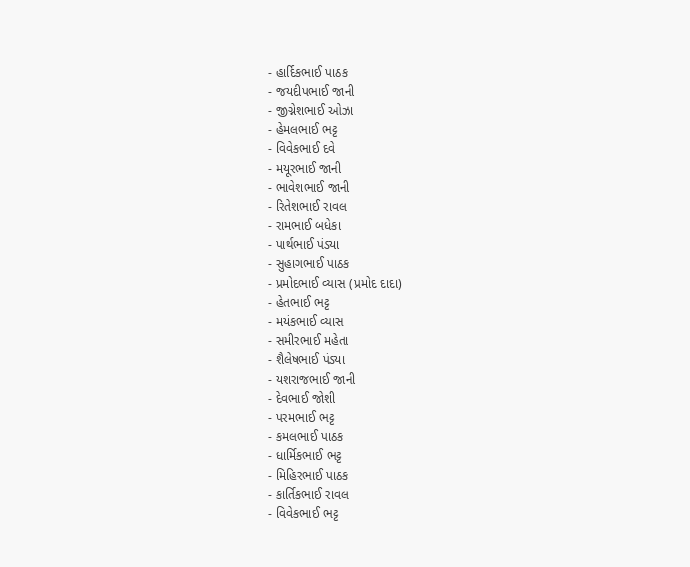- હાર્દિકભાઈ પાઠક
- જયદીપભાઈ જાની
- જીગ્નેશભાઈ ઓઝા
- હેમલભાઈ ભટ્ટ
- વિવેકભાઈ દવે
- મયૂરભાઈ જાની
- ભાવેશભાઈ જાની
- રિતેશભાઈ રાવલ
- રામભાઈ બધેકા
- પાર્થભાઈ પંડ્યા
- સુહાગભાઈ પાઠક
- પ્રમોદભાઈ વ્યાસ (પ્રમોદ દાદા)
- હેતભાઈ ભટ્ટ
- મયંકભાઈ વ્યાસ
- સમીરભાઈ મહેતા
- શૈલેષભાઈ પંડ્યા
- યશરાજભાઈ જાની
- દેવભાઈ જોશી
- પરમભાઈ ભટ્ટ
- કમલભાઈ પાઠક
- ધાર્મિકભાઈ ભટ્ટ
- મિહિરભાઈ પાઠક
- કાર્તિકભાઈ રાવલ
- વિવેકભાઈ ભટ્ટ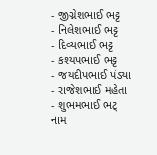- જીગ્નેશભાઈ ભટ્ટ
- નિલેશભાઈ ભટ્ટ
- દિવ્યભાઈ ભટ્ટ
- કશ્યપભાઈ ભટ્ટ
- જયદીપભાઈ પંડ્યા
- રાજેશભાઈ મહેતા
- શુભમભાઈ ભટ્
નામ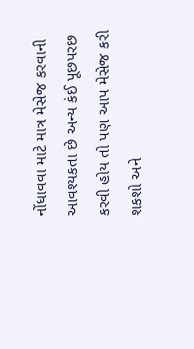નોંધાવવા માટે માત્ર મેસેજ કરવાની આવશ્યકતા છે અન્ય કંઈ પૂછપરછ કરવી હોય તો પણ આપ મેસેજ કરી શકશો અને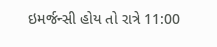ઇમર્જન્સી હોય તો રાત્રે 11:00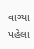વાગ્યા પહેલા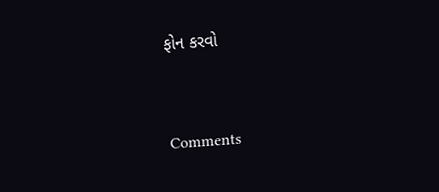ફોન કરવો


Comments